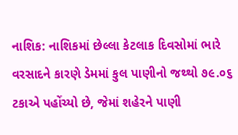નાશિક: નાશિકમાં છેલ્લા કેટલાક દિવસોમાં ભારે વરસાદને કારણે ડેમમાં કુલ પાણીનો જથ્થો ૭૯.૦૬ ટકાએ પહોંચ્યો છે, જેમાં શહેરને પાણી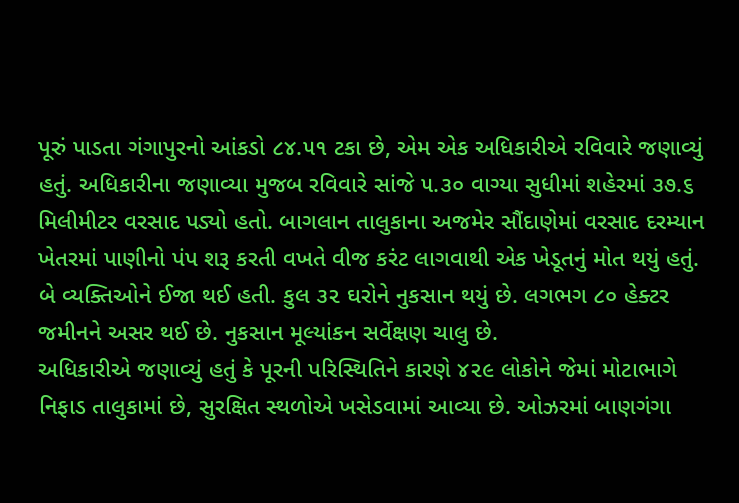પૂરું પાડતા ગંગાપુરનો આંકડો ૮૪.૫૧ ટકા છે, એમ એક અધિકારીએ રવિવારે જણાવ્યું હતું. અધિકારીના જણાવ્યા મુજબ રવિવારે સાંજે ૫.૩૦ વાગ્યા સુધીમાં શહેરમાં ૩૭.૬ મિલીમીટર વરસાદ પડ્યો હતો. બાગલાન તાલુકાના અજમેર સૌંદાણેમાં વરસાદ દરમ્યાન ખેતરમાં પાણીનો પંપ શરૂ કરતી વખતે વીજ કરંટ લાગવાથી એક ખેડૂતનું મોત થયું હતું. બે વ્યક્તિઓને ઈજા થઈ હતી. કુલ ૩૨ ઘરોને નુકસાન થયું છે. લગભગ ૮૦ હેક્ટર જમીનને અસર થઈ છે. નુકસાન મૂલ્યાંકન સર્વેક્ષણ ચાલુ છે.
અધિકારીએ જણાવ્યું હતું કે પૂરની પરિસ્થિતિને કારણે ૪૨૯ લોકોને જેમાં મોટાભાગે નિફાડ તાલુકામાં છે, સુરક્ષિત સ્થળોએ ખસેડવામાં આવ્યા છે. ઓઝરમાં બાણગંગા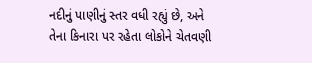નદીનું પાણીનું સ્તર વધી રહ્યું છે, અને તેના કિનારા પર રહેતા લોકોને ચેતવણી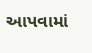આપવામાં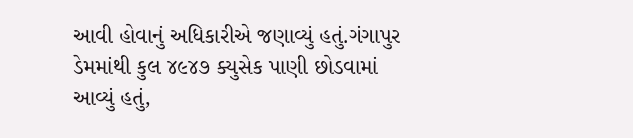આવી હોવાનું અધિકારીએ જણાવ્યું હતું.ગંગાપુર ડેમમાંથી કુલ ૪૯૪૭ ક્યુસેક પાણી છોડવામાં આવ્યું હતું,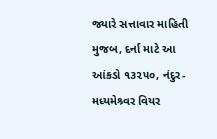જ્યારે સત્તાવાર માહિતી મુજબ, દર્ના માટે આ આંકડો ૧૩૨૫૦, નંદુર-મધ્યમેશ્ર્વર વિયર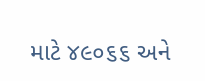માટે ૪૯૦૬૬ અને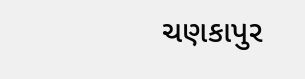ચણકાપુર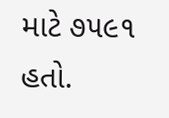માટે ૭૫૯૧ હતો.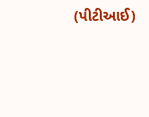(પીટીઆઈ)